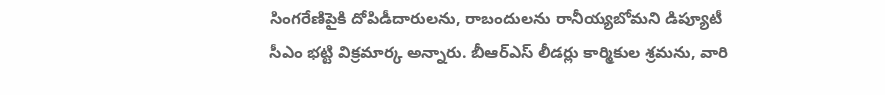సింగరేణిపైకి దోపిడీదారులను, రాబందులను రానీయ్యబోమని డిప్యూటీ సీఎం భట్టి విక్రమార్క అన్నారు. బీఆర్ఎస్ లీడర్లు కార్మికుల శ్రమను, వారి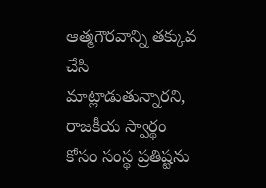ఆత్మగౌరవాన్ని తక్కువ చేసి మాట్లాడుతున్నారని, రాజకీయ స్వార్థం కోసం సంస్థ ప్రతిష్టను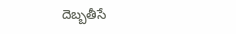దెబ్బతీసే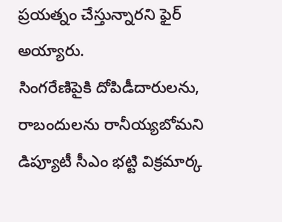ప్రయత్నం చేస్తున్నారని ఫైర్ అయ్యారు.
సింగరేణిపైకి దోపిడీదారులను, రాబందులను రానీయ్యబోమని డిప్యూటీ సీఎం భట్టి విక్రమార్క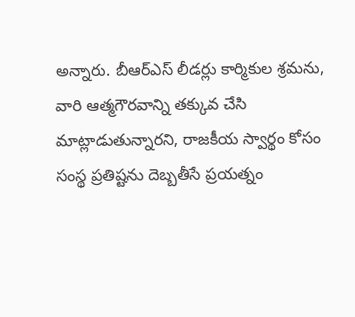అన్నారు. బీఆర్ఎస్ లీడర్లు కార్మికుల శ్రమను, వారి ఆత్మగౌరవాన్ని తక్కువ చేసి మాట్లాడుతున్నారని, రాజకీయ స్వార్థం కోసం సంస్థ ప్రతిష్టను దెబ్బతీసే ప్రయత్నం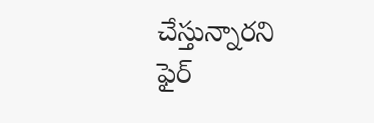చేస్తున్నారని ఫైర్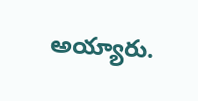అయ్యారు.